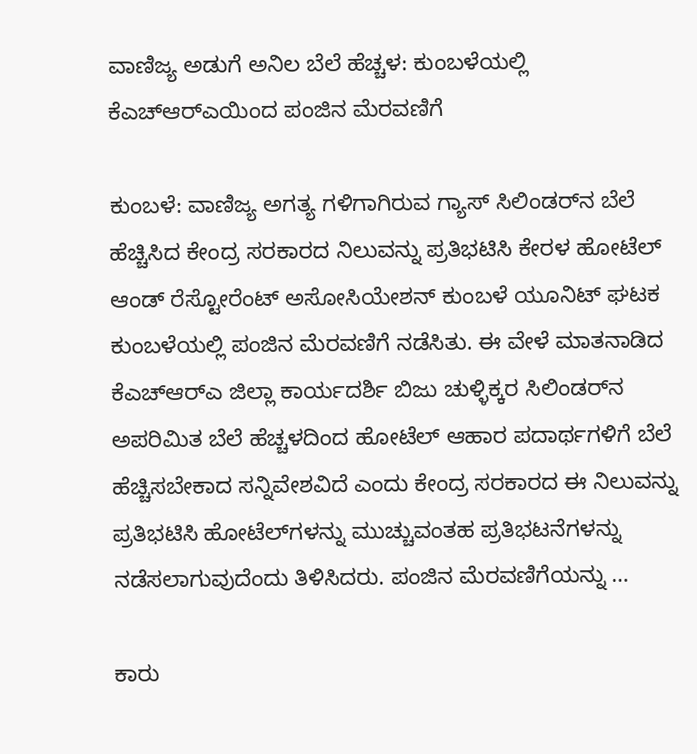ವಾಣಿಜ್ಯ ಅಡುಗೆ ಅನಿಲ ಬೆಲೆ ಹೆಚ್ಚಳ: ಕುಂಬಳೆಯಲ್ಲಿ ಕೆಎಚ್‌ಆರ್‌ಎಯಿಂದ ಪಂಜಿನ ಮೆರವಣಿಗೆ

ಕುಂಬಳೆ: ವಾಣಿಜ್ಯ ಅಗತ್ಯ ಗಳಿಗಾಗಿರುವ ಗ್ಯಾಸ್ ಸಿಲಿಂಡರ್‌ನ ಬೆಲೆ ಹೆಚ್ಚಿಸಿದ ಕೇಂದ್ರ ಸರಕಾರದ ನಿಲುವನ್ನು ಪ್ರತಿಭಟಿಸಿ ಕೇರಳ ಹೋಟೆಲ್ ಆಂಡ್ ರೆಸ್ಟೋರೆಂಟ್ ಅಸೋಸಿಯೇಶನ್ ಕುಂಬಳೆ ಯೂನಿಟ್ ಘಟಕ ಕುಂಬಳೆಯಲ್ಲಿ ಪಂಜಿನ ಮೆರವಣಿಗೆ ನಡೆಸಿತು. ಈ ವೇಳೆ ಮಾತನಾಡಿದ ಕೆಎಚ್‌ಆರ್‌ಎ ಜಿಲ್ಲಾ ಕಾರ್ಯದರ್ಶಿ ಬಿಜು ಚುಳ್ಳಿಕ್ಕರ ಸಿಲಿಂಡರ್‌ನ ಅಪರಿಮಿತ ಬೆಲೆ ಹೆಚ್ಚಳದಿಂದ ಹೋಟೆಲ್ ಆಹಾರ ಪದಾರ್ಥಗಳಿಗೆ ಬೆಲೆ ಹೆಚ್ಚಿಸಬೇಕಾದ ಸನ್ನಿವೇಶವಿದೆ ಎಂದು ಕೇಂದ್ರ ಸರಕಾರದ ಈ ನಿಲುವನ್ನು ಪ್ರತಿಭಟಿಸಿ ಹೋಟೆಲ್‌ಗಳನ್ನು ಮುಚ್ಚುವಂತಹ ಪ್ರತಿಭಟನೆಗಳನ್ನು ನಡೆಸಲಾಗುವುದೆಂದು ತಿಳಿಸಿದರು. ಪಂಜಿನ ಮೆರವಣಿಗೆಯನ್ನು …

ಕಾರು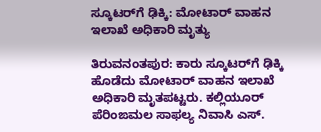ಸ್ಕೂಟರ್‌ಗೆ ಢಿಕ್ಕಿ: ಮೋಟಾರ್ ವಾಹನ ಇಲಾಖೆ ಅಧಿಕಾರಿ ಮೃತ್ಯು

ತಿರುವನಂತಪುರ: ಕಾರು ಸ್ಕೂಟರ್‌ಗೆ ಢಿಕ್ಕಿ ಹೊಡೆದು ಮೋಟಾರ್ ವಾಹನ ಇಲಾಖೆ ಅಧಿಕಾರಿ ಮೃತಪಟ್ಟರು. ಕಲ್ಲಿಯೂರ್ ಪೆರಿಂಙಮಲ ಸಾಫಲ್ಯ ನಿವಾಸಿ ಎಸ್.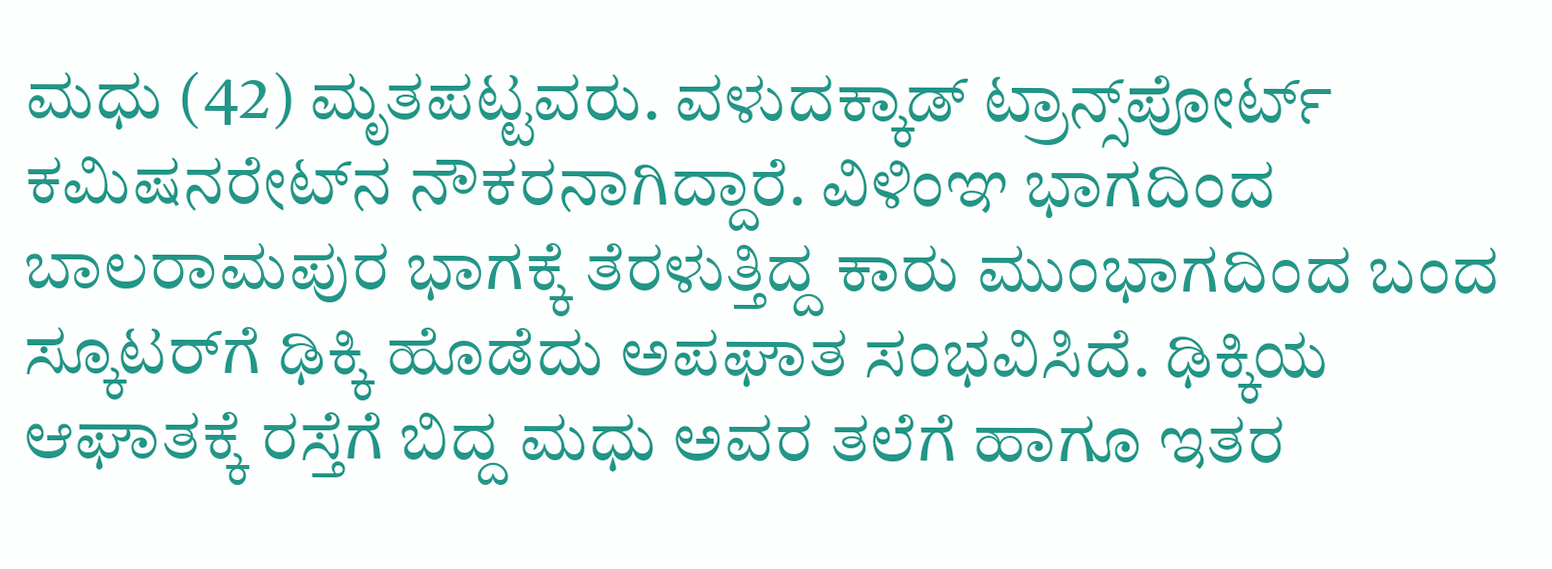ಮಧು (42) ಮೃತಪಟ್ಟವರು. ವಳುದಕ್ಕಾಡ್ ಟ್ರಾನ್ಸ್‌ಪೋರ್ಟ್ ಕಮಿಷನರೇಟ್‌ನ ನೌಕರನಾಗಿದ್ದಾರೆ. ವಿಳಿಂಞ ಭಾಗದಿಂದ ಬಾಲರಾಮಪುರ ಭಾಗಕ್ಕೆ ತೆರಳುತ್ತಿದ್ದ ಕಾರು ಮುಂಭಾಗದಿಂದ ಬಂದ ಸ್ಕೂಟರ್‌ಗೆ ಢಿಕ್ಕಿ ಹೊಡೆದು ಅಪಘಾತ ಸಂಭವಿಸಿದೆ. ಢಿಕ್ಕಿಯ ಆಘಾತಕ್ಕೆ ರಸ್ತೆಗೆ ಬಿದ್ದ ಮಧು ಅವರ ತಲೆಗೆ ಹಾಗೂ ಇತರ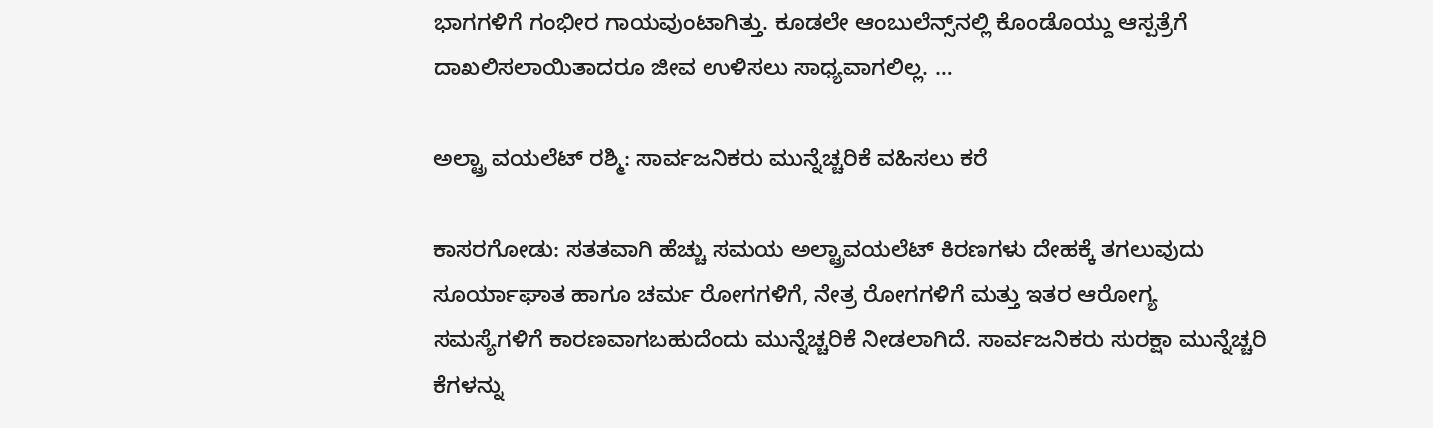ಭಾಗಗಳಿಗೆ ಗಂಭೀರ ಗಾಯವುಂಟಾಗಿತ್ತು. ಕೂಡಲೇ ಆಂಬುಲೆನ್ಸ್‌ನಲ್ಲಿ ಕೊಂಡೊಯ್ದು ಆಸ್ಪತ್ರೆಗೆ ದಾಖಲಿಸಲಾಯಿತಾದರೂ ಜೀವ ಉಳಿಸಲು ಸಾಧ್ಯವಾಗಲಿಲ್ಲ. …

ಅಲ್ಟ್ರಾ ವಯಲೆಟ್ ರಶ್ಮಿ: ಸಾರ್ವಜನಿಕರು ಮುನ್ನೆಚ್ಚರಿಕೆ ವಹಿಸಲು ಕರೆ

ಕಾಸರಗೋಡು: ಸತತವಾಗಿ ಹೆಚ್ಚು ಸಮಯ ಅಲ್ಟ್ರಾವಯಲೆಟ್ ಕಿರಣಗಳು ದೇಹಕ್ಕೆ ತಗಲುವುದು ಸೂರ್ಯಾಘಾತ ಹಾಗೂ ಚರ್ಮ ರೋಗಗಳಿಗೆ, ನೇತ್ರ ರೋಗಗಳಿಗೆ ಮತ್ತು ಇತರ ಆರೋಗ್ಯ ಸಮಸ್ಯೆಗಳಿಗೆ ಕಾರಣವಾಗಬಹುದೆಂದು ಮುನ್ನೆಚ್ಚರಿಕೆ ನೀಡಲಾಗಿದೆ. ಸಾರ್ವಜನಿಕರು ಸುರಕ್ಷಾ ಮುನ್ನೆಚ್ಚರಿ ಕೆಗಳನ್ನು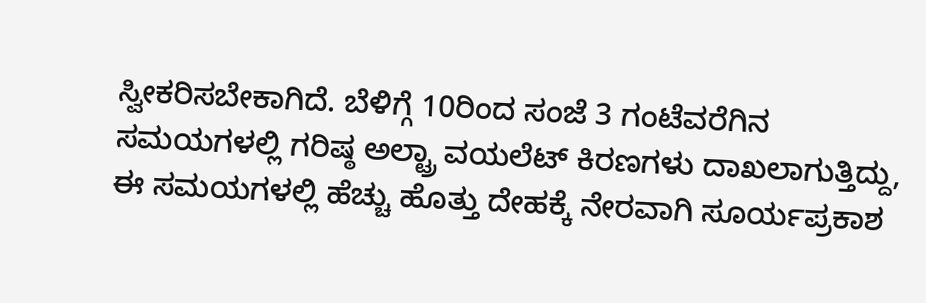ಸ್ವೀಕರಿಸಬೇಕಾಗಿದೆ. ಬೆಳಿಗ್ಗೆ 10ರಿಂದ ಸಂಜೆ 3 ಗಂಟೆವರೆಗಿನ ಸಮಯಗಳಲ್ಲಿ ಗರಿಷ್ಠ ಅಲ್ಟ್ರಾ ವಯಲೆಟ್ ಕಿರಣಗಳು ದಾಖಲಾಗುತ್ತಿದ್ದು, ಈ ಸಮಯಗಳಲ್ಲಿ ಹೆಚ್ಚು ಹೊತ್ತು ದೇಹಕ್ಕೆ ನೇರವಾಗಿ ಸೂರ್ಯಪ್ರಕಾಶ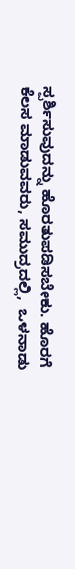ಸ್ಪರ್ಶಿಸುವುದನ್ನು ಹೊರತುಪಡಿಸಬೇಕು. ಹೊರಗೆ ಕೆಲಸ ಮಾಡುವವರು, ಸಮುದ್ರದಲ್ಲಿ,  ಒಳನಾಡು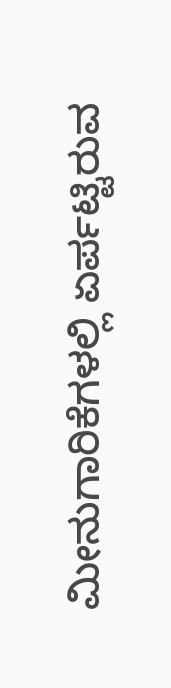ಮೀನುಗಾರಿಕೆಗಳಲ್ಲಿ ಏರ್ಪಟ್ಟಿರುವ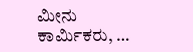ಮೀನು ಕಾರ್ಮಿಕರು, …